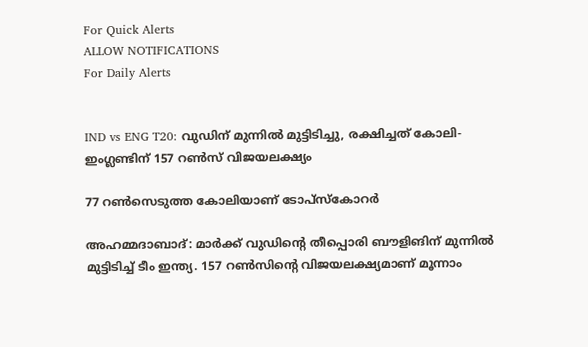For Quick Alerts
ALLOW NOTIFICATIONS
For Daily Alerts


IND vs ENG T20: വുഡിന് മുന്നില്‍ മുട്ടിടിച്ചു, രക്ഷിച്ചത് കോലി- ഇംഗ്ലണ്ടിന് 157 റണ്‍സ് വിജയലക്ഷ്യം

77 റണ്‍സെടുത്ത കോലിയാണ് ടോപ്‌സ്‌കോറര്‍

അഹമ്മദാബാദ്: മാര്‍ക്ക് വുഡിന്റെ തീപ്പൊരി ബൗളിങിന് മുന്നില്‍ മുട്ടിടിച്ച് ടീം ഇന്ത്യ. 157 റണ്‍സിന്റെ വിജയലക്ഷ്യമാണ് മൂന്നാം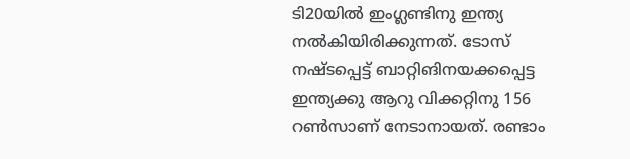ടി20യില്‍ ഇംഗ്ലണ്ടിനു ഇന്ത്യ നല്‍കിയിരിക്കുന്നത്. ടോസ് നഷ്ടപ്പെട്ട് ബാറ്റിങിനയക്കപ്പെട്ട ഇന്ത്യക്കു ആറു വിക്കറ്റിനു 156 റണ്‍സാണ് നേടാനായത്. രണ്ടാം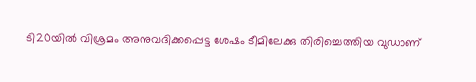ടി20യില്‍ വിശ്രമം അനുവദിക്കപ്പെട്ട ശേഷം ടീമിലേക്കു തിരിച്ചെത്തിയ വുഡാണ്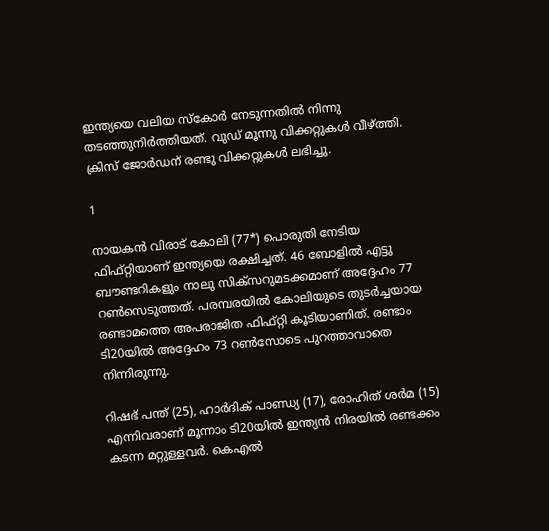ഇന്ത്യയെ വലിയ സ്‌കോര്‍ നേടുന്നതില്‍ നിന്നു തടഞ്ഞുനിര്‍ത്തിയത്. വുഡ് മൂന്നു വിക്കറ്റുകള്‍ വീഴ്ത്തി. ക്രിസ് ജോര്‍ഡന് രണ്ടു വിക്കറ്റുകള്‍ ലഭിച്ചു.

1

നായകന്‍ വിരാട് കോലി (77*) പൊരുതി നേടിയ ഫിഫ്റ്റിയാണ് ഇന്ത്യയെ രക്ഷിച്ചത്. 46 ബോളില്‍ എട്ടു ബൗണ്ടറികളും നാലു സിക്‌സറുമടക്കമാണ് അദ്ദേഹം 77 റണ്‍സെടുത്തത്. പരമ്പരയില്‍ കോലിയുടെ തുടര്‍ച്ചയായ രണ്ടാമത്തെ അപരാജിത ഫിഫ്റ്റി കൂടിയാണിത്. രണ്ടാം ടി20യില്‍ അദ്ദേഹം 73 റണ്‍സോടെ പുറത്താവാതെ നിന്നിരുന്നു.

റിഷഭ് പന്ത് (25), ഹാര്‍ദിക് പാണ്ഡ്യ (17), രോഹിത് ശര്‍മ (15) എന്നിവരാണ് മൂന്നാം ടി20യില്‍ ഇന്ത്യന്‍ നിരയില്‍ രണ്ടക്കം കടന്ന മറ്റുള്ളവര്‍. കെഎല്‍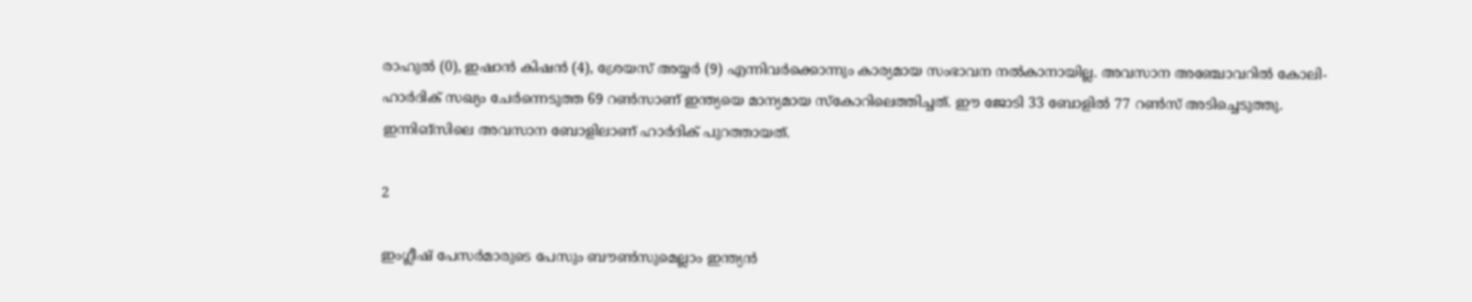രാഹുല്‍ (0), ഇഷാന്‍ കിഷന്‍ (4), ശ്രേയസ് അയ്യര്‍ (9) എന്നിവര്‍ക്കൊന്നും കാര്യമായ സംഭാവന നല്‍കാനായില്ല. അവസാന അഞ്ചോവറില്‍ കോലി- ഹാര്‍ദിക് സഖ്യം ചേര്‍ന്നെടുത്ത 69 റണ്‍സാണ് ഇന്ത്യയെ മാന്യമായ സ്‌കോറിലെത്തിച്ചത്. ഈ ജോടി 33 ബോളില്‍ 77 റണ്‍സ് അടിച്ചെടുത്തു. ഇന്നിങ്‌സിലെ അവസാന ബോളിലാണ് ഹാര്‍ദിക് പുറത്തായത്.

2

ഇംഗ്ലീഷ് പേസര്‍മാരുടെ പേസും ബൗണ്‍സുമെല്ലാം ഇന്ത്യന്‍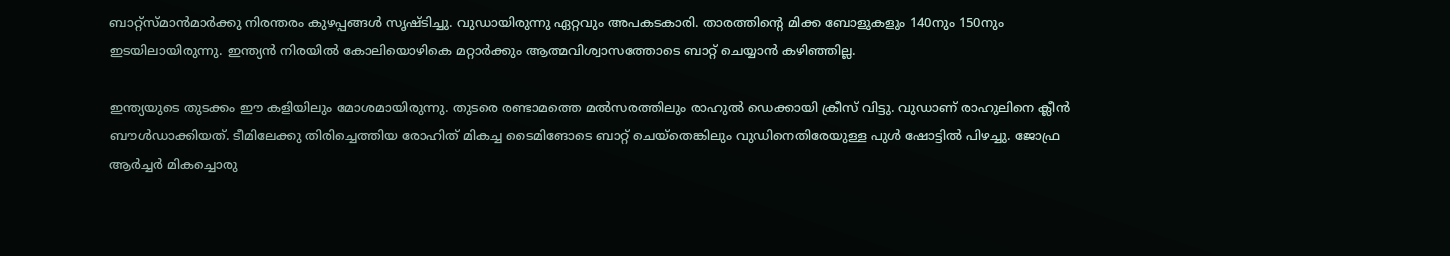ബാറ്റ്‌സ്മാന്‍മാര്‍ക്കു നിരന്തരം കുഴപ്പങ്ങള്‍ സൃഷ്ടിച്ചു. വുഡായിരുന്നു ഏറ്റവും അപകടകാരി. താരത്തിന്റെ മിക്ക ബോളുകളും 140നും 150നും ഇടയിലായിരുന്നു. ഇന്ത്യന്‍ നിരയില്‍ കോലിയൊഴികെ മറ്റാര്‍ക്കും ആത്മവിശ്വാസത്തോടെ ബാറ്റ് ചെയ്യാന്‍ കഴിഞ്ഞില്ല.

ഇന്ത്യയുടെ തുടക്കം ഈ കളിയിലും മോശമായിരുന്നു. തുടരെ രണ്ടാമത്തെ മല്‍സരത്തിലും രാഹുല്‍ ഡെക്കായി ക്രീസ് വിട്ടു. വുഡാണ് രാഹുലിനെ ക്ലീന്‍ ബൗള്‍ഡാക്കിയത്. ടീമിലേക്കു തിരിച്ചെത്തിയ രോഹിത് മികച്ച ടൈമിങോടെ ബാറ്റ് ചെയ്‌തെങ്കിലും വുഡിനെതിരേയുള്ള പുള്‍ ഷോട്ടില്‍ പിഴച്ചു. ജോഫ്ര ആര്‍ച്ചര്‍ മികച്ചൊരു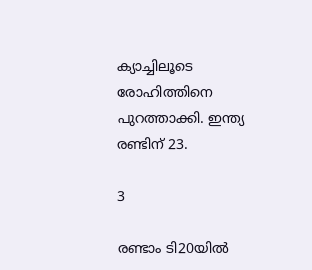ക്യാച്ചിലൂടെ രോഹിത്തിനെ പുറത്താക്കി. ഇന്ത്യ രണ്ടിന് 23.

3

രണ്ടാം ടി20യില്‍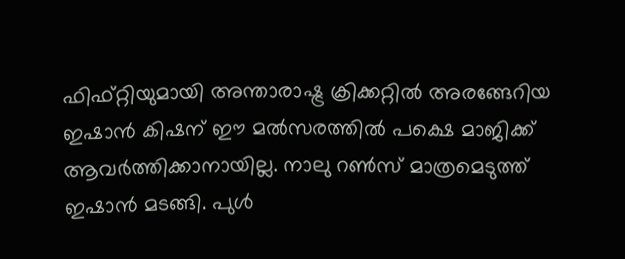ഫിഫ്റ്റിയുമായി അന്താരാഷ്ട്ര ക്രിക്കറ്റില്‍ അരങ്ങേറിയ ഇഷാന്‍ കിഷന് ഈ മല്‍സരത്തില്‍ പക്ഷെ മാജിക്ക് ആവര്‍ത്തിക്കാനായില്ല. നാലു റണ്‍സ് മാത്രമെടുത്ത് ഇഷാന്‍ മടങ്ങി. പുള്‍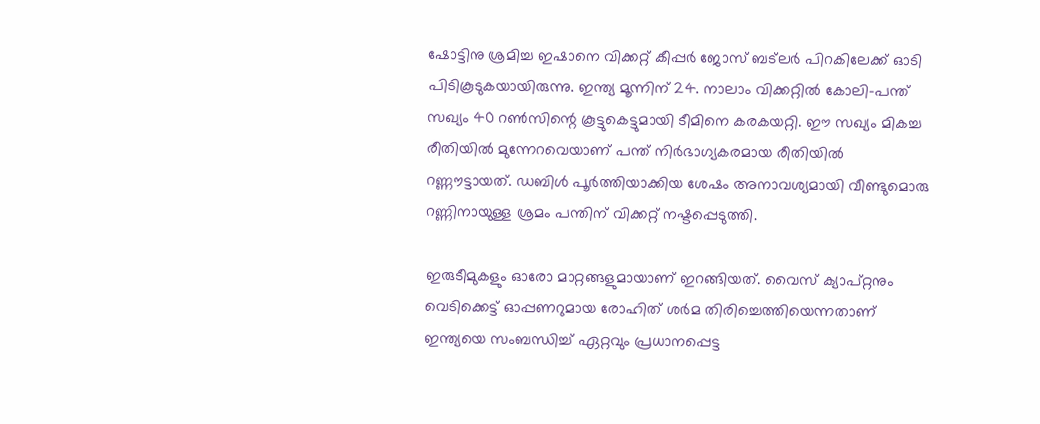ഷോട്ടിനു ശ്രമിച്ച ഇഷാനെ വിക്കറ്റ് കീപ്പര്‍ ജോസ് ബട്‌ലര്‍ പിറകിലേക്ക് ഓടി പിടികൂടുകയായിരുന്നു. ഇന്ത്യ മൂന്നിന് 24. നാലാം വിക്കറ്റില്‍ കോലി-പന്ത് സഖ്യം 40 റണ്‍സിന്റെ കൂട്ടുകെട്ടുമായി ടീമിനെ കരകയറ്റി. ഈ സഖ്യം മികച്ച രീതിയില്‍ മുന്നേറവെയാണ് പന്ത് നിര്‍ഭാഗ്യകരമായ രീതിയില്‍ റണ്ണൗട്ടായത്. ഡബിള്‍ പൂര്‍ത്തിയാക്കിയ ശേഷം അനാവശ്യമായി വീണ്ടുമൊരു റണ്ണിനായുള്ള ശ്രമം പന്തിന് വിക്കറ്റ് നഷ്ടപ്പെടുത്തി.

ഇരുടീമുകളും ഓരോ മാറ്റങ്ങളുമായാണ് ഇറങ്ങിയത്. വൈസ് ക്യാപ്റ്റനും വെടിക്കെട്ട് ഓപ്പണറുമായ രോഹിത് ശര്‍മ തിരിച്ചെത്തിയെന്നതാണ് ഇന്ത്യയെ സംബന്ധിച്ച് ഏറ്റവും പ്രധാനപ്പെട്ട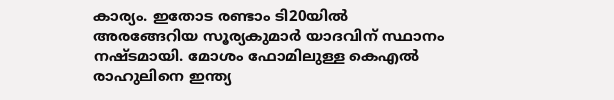കാര്യം. ഇതോട രണ്ടാം ടി20യില്‍ അരങ്ങേറിയ സൂര്യകുമാര്‍ യാദവിന് സ്ഥാനം നഷ്ടമായി. മോശം ഫോമിലുള്ള കെഎല്‍ രാഹുലിനെ ഇന്ത്യ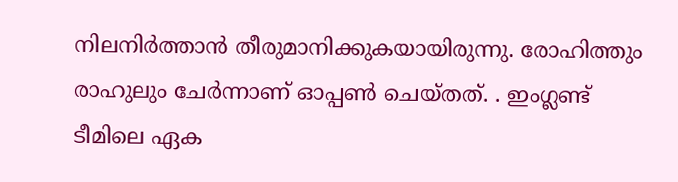നിലനിര്‍ത്താന്‍ തീരുമാനിക്കുകയായിരുന്നു. രോഹിത്തും രാഹുലും ചേര്‍ന്നാണ് ഓപ്പണ്‍ ചെയ്തത്. . ഇംഗ്ലണ്ട് ടീമിലെ ഏക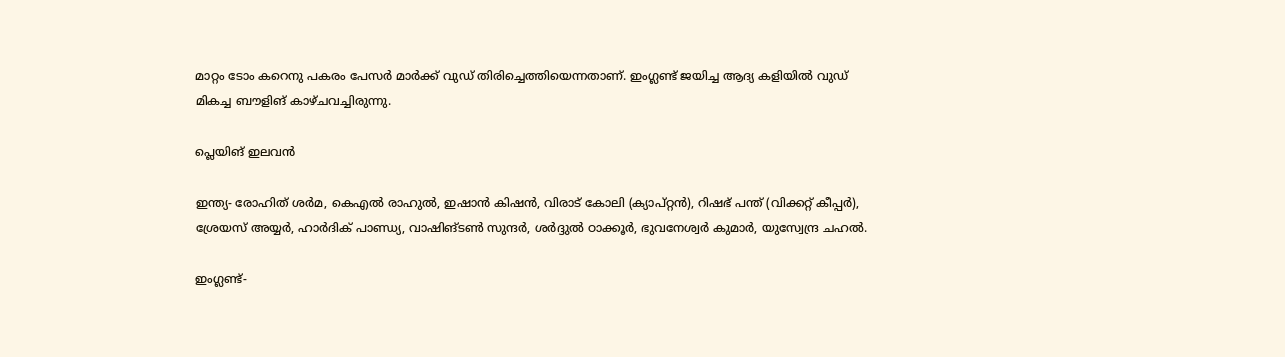മാറ്റം ടോം കറെനു പകരം പേസര്‍ മാര്‍ക്ക് വുഡ് തിരിച്ചെത്തിയെന്നതാണ്. ഇംഗ്ലണ്ട് ജയിച്ച ആദ്യ കളിയില്‍ വുഡ് മികച്ച ബൗളിങ് കാഴ്ചവച്ചിരുന്നു.

പ്ലെയിങ് ഇലവന്‍

ഇന്ത്യ- രോഹിത് ശര്‍മ, കെഎല്‍ രാഹുല്‍, ഇഷാന്‍ കിഷന്‍, വിരാട് കോലി (ക്യാപ്റ്റന്‍), റിഷഭ് പന്ത് (വിക്കറ്റ് കീപ്പര്‍), ശ്രേയസ് അയ്യര്‍, ഹാര്‍ദിക് പാണ്ഡ്യ, വാഷിങ്ടണ്‍ സുന്ദര്‍, ശര്‍ദ്ദുല്‍ ഠാക്കൂര്‍, ഭുവനേശ്വര്‍ കുമാര്‍, യുസ്വേന്ദ്ര ചഹല്‍.

ഇംഗ്ലണ്ട്-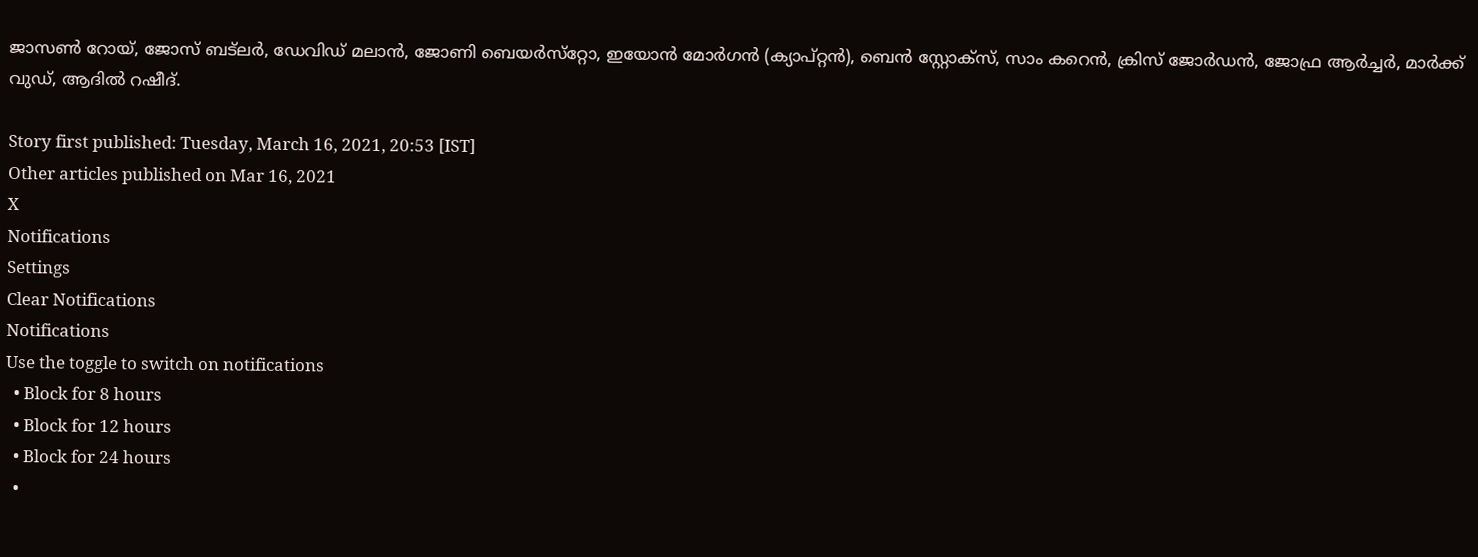ജാസണ്‍ റോയ്, ജോസ് ബട്‌ലര്‍, ഡേവിഡ് മലാന്‍, ജോണി ബെയര്‍സ്‌റ്റോ, ഇയോന്‍ മോര്‍ഗന്‍ (ക്യാപ്റ്റന്‍), ബെന്‍ സ്റ്റോക്‌സ്, സാം കറെന്‍, ക്രിസ് ജോര്‍ഡന്‍, ജോഫ്ര ആര്‍ച്ചര്‍, മാര്‍ക്ക് വുഡ്, ആദില്‍ റഷീദ്.

Story first published: Tuesday, March 16, 2021, 20:53 [IST]
Other articles published on Mar 16, 2021
X
Notifications
Settings
Clear Notifications
Notifications
Use the toggle to switch on notifications
  • Block for 8 hours
  • Block for 12 hours
  • Block for 24 hours
  •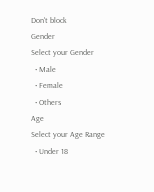Don't block
Gender
Select your Gender
  • Male
  • Female
  • Others
Age
Select your Age Range
  • Under 18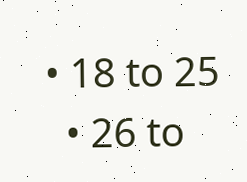• 18 to 25
  • 26 to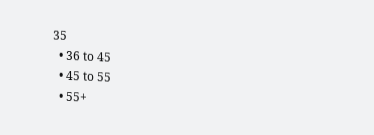35
  • 36 to 45
  • 45 to 55
  • 55+